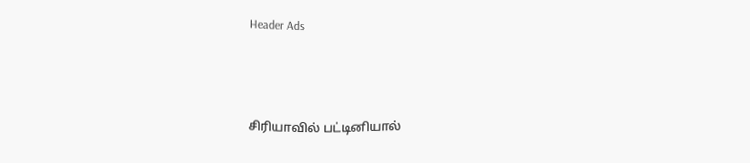Header Ads



சிரியாவில் பட்டினியால்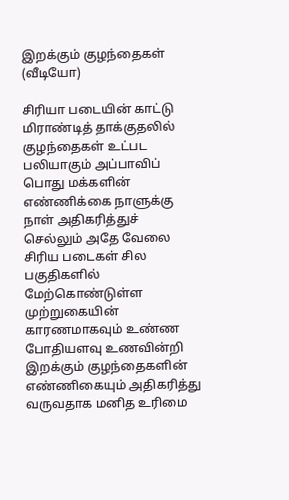இறக்கும் குழந்தைகள் (வீடியோ)

சிரியா படையின் காட்டு மிராண்டித் தாக்குதலில் குழந்தைகள் உட்பட  பலியாகும் அப்பாவிப் பொது மக்களின் எண்ணிக்கை நாளுக்கு நாள் அதிகரித்துச் செல்லும் அதே வேலை சிரிய படைகள் சில பகுதிகளில் மேற்கொண்டுள்ள முற்றுகையின் காரணமாகவும் உண்ண போதியளவு உணவின்றி இறக்கும் குழந்தைகளின் எண்ணிகையும் அதிகரித்து வருவதாக மனித உரிமை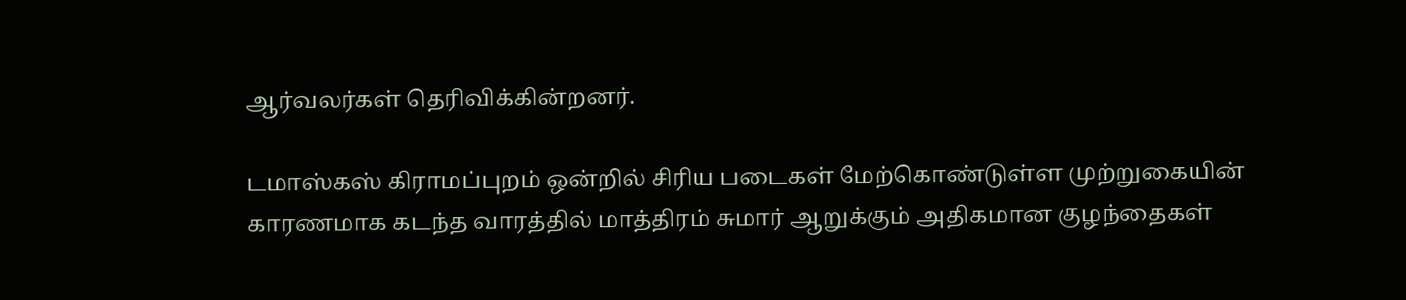ஆர்வலர்கள் தெரிவிக்கின்றனர்.

டமாஸ்கஸ் கிராமப்புறம் ஒன்றில் சிரிய படைகள் மேற்கொண்டுள்ள முற்றுகையின் காரணமாக கடந்த வாரத்தில் மாத்திரம் சுமார் ஆறுக்கும் அதிகமான குழந்தைகள்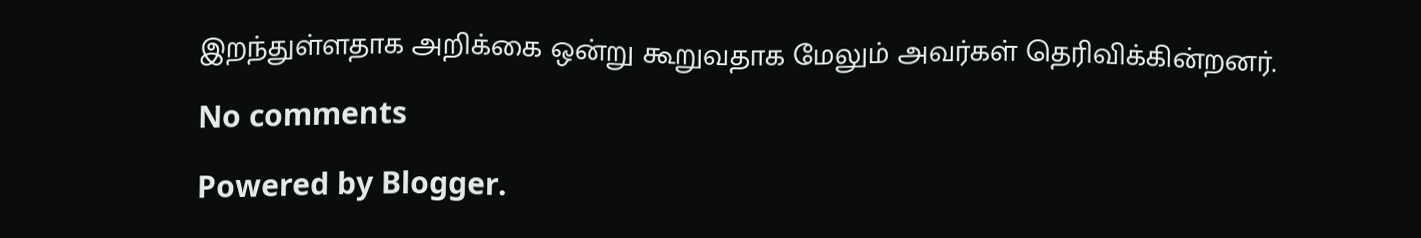இறந்துள்ளதாக அறிக்கை ஒன்று கூறுவதாக மேலும் அவர்கள் தெரிவிக்கின்றனர்.

No comments

Powered by Blogger.